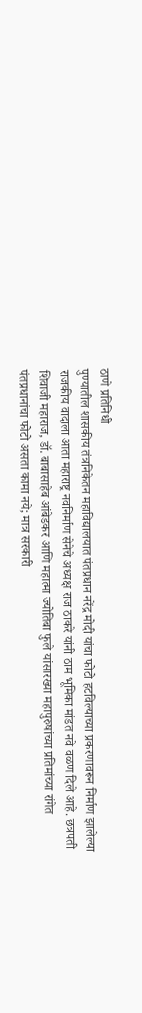ठाणे प्रतिनिधी
पुण्यातील शासकीय तंत्रनिकेतन महाविद्यालयात पंतप्रधान नरेंद्र मोदी यांचा फोटो हटविल्याच्या प्रकरणावरून निर्माण झालेल्या राजकीय वादाला आता महाराष्ट्र नवनिर्माण सेनेचे अध्यक्ष राज ठाकरे यांनी ठाम भूमिका मांडत नवे वळण दिले आहे. छत्रपती शिवाजी महाराज, डॉ. बाबासाहेब आंबेडकर आणि महात्मा ज्योतिबा फुले यांसारख्या महापुरुषांच्या प्रतिमांच्या रांगेत पंतप्रधानांचा फोटो असता कामा नये; मात्र सरकारी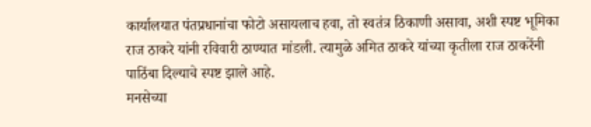कार्यालयात पंतप्रधानांचा फोटो असायलाच हवा, तो स्वतंत्र ठिकाणी असावा, अशी स्पष्ट भूमिका राज ठाकरे यांनी रविवारी ठाण्यात मांडली. त्यामुळे अमित ठाकरे यांच्या कृतीला राज ठाकरेंनी पाठिंबा दिल्याचे स्पष्ट झाले आहे.
मनसेच्या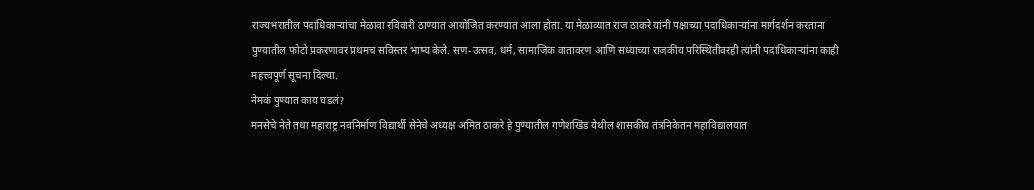राज्यभरातील पदाधिकाऱ्यांचा मेळावा रविवारी ठाण्यात आयोजित करण्यात आला होता. या मेळाव्यात राज ठाकरे यांनी पक्षाच्या पदाधिकाऱ्यांना मार्गदर्शन करताना पुण्यातील फोटो प्रकरणावर प्रथमच सविस्तर भाष्य केले. सण-उत्सव, धर्म, सामाजिक वातावरण आणि सध्याच्या राजकीय परिस्थितीवरही त्यांनी पदाधिकाऱ्यांना काही महत्त्वपूर्ण सूचना दिल्या.
नेमकं पुण्यात काय घडलं?
मनसेचे नेते तथा महाराष्ट्र नवनिर्माण विद्यार्थी सेनेचे अध्यक्ष अमित ठाकरे हे पुण्यातील गणेशखिंड येथील शासकीय तंत्रनिकेतन महाविद्यालयात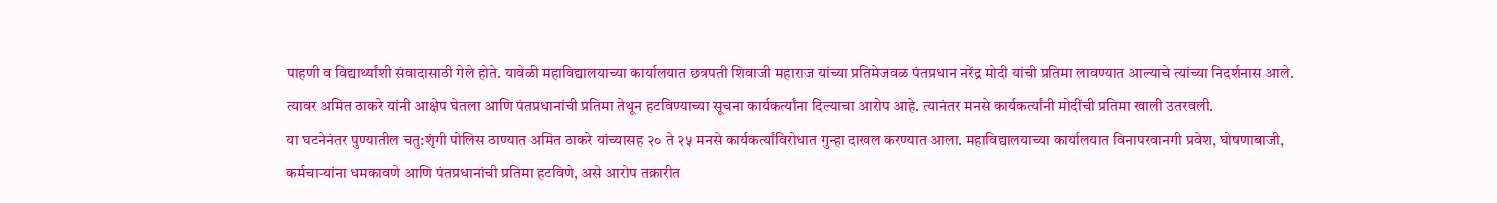पाहणी व विद्यार्थ्यांशी संवादासाठी गेले होते. यावेळी महाविद्यालयाच्या कार्यालयात छत्रपती शिवाजी महाराज यांच्या प्रतिमेजवळ पंतप्रधान नरेंद्र मोदी यांची प्रतिमा लावण्यात आल्याचे त्यांच्या निदर्शनास आले. त्यावर अमित ठाकरे यांनी आक्षेप घेतला आणि पंतप्रधानांची प्रतिमा तेथून हटविण्याच्या सूचना कार्यकर्त्यांना दिल्याचा आरोप आहे. त्यानंतर मनसे कार्यकर्त्यांनी मोदींची प्रतिमा खाली उतरवली.
या घटनेनंतर पुण्यातील चतु:शृंगी पोलिस ठाण्यात अमित ठाकरे यांच्यासह २० ते २५ मनसे कार्यकर्त्यांविरोधात गुन्हा दाखल करण्यात आला. महाविद्यालयाच्या कार्यालयात विनापरवानगी प्रवेश, घोषणाबाजी, कर्मचाऱ्यांना धमकावणे आणि पंतप्रधानांची प्रतिमा हटविणे, असे आरोप तक्रारीत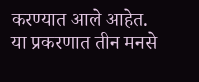करण्यात आले आहेत. या प्रकरणात तीन मनसे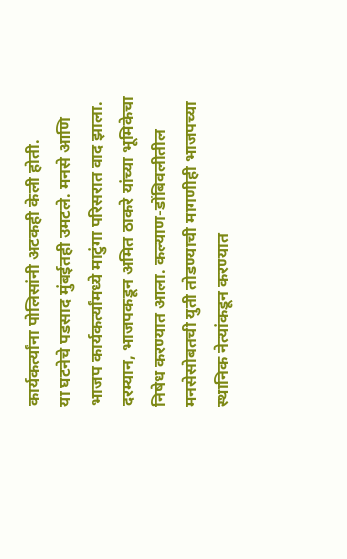कार्यकर्त्यांना पोलिसांनी अटकही केली होती.
या घटनेचे पडसाद मुंबईतही उमटले. मनसे आणि भाजप कार्यकर्त्यांमध्ये माटुंगा परिसरात वाद झाला. दरम्यान, भाजपकडून अमित ठाकरे यांच्या भूमिकेचा निषेध करण्यात आला. कल्याण-डोंबिवलीतील मनसेसोबतची युती तोडण्याची मागणीही भाजपच्या स्थानिक नेत्यांकडून करण्यात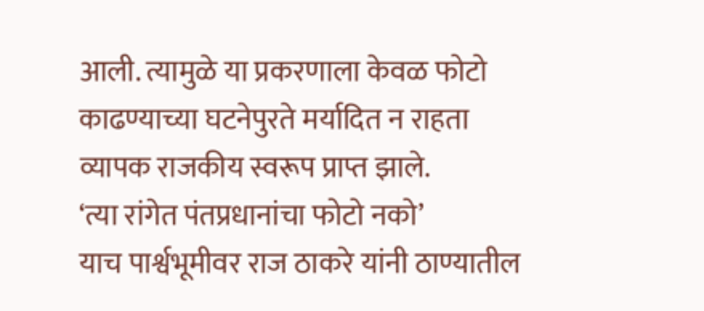आली. त्यामुळे या प्रकरणाला केवळ फोटो काढण्याच्या घटनेपुरते मर्यादित न राहता व्यापक राजकीय स्वरूप प्राप्त झाले.
‘त्या रांगेत पंतप्रधानांचा फोटो नको’
याच पार्श्वभूमीवर राज ठाकरे यांनी ठाण्यातील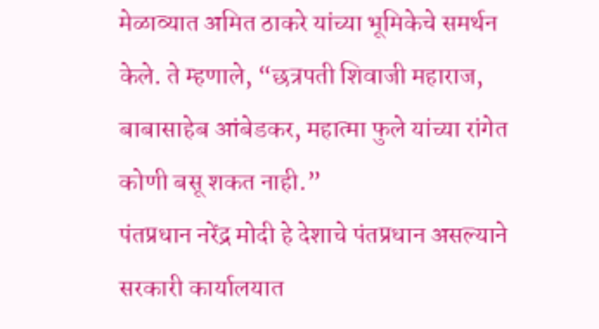मेळाव्यात अमित ठाकरे यांच्या भूमिकेचे समर्थन केले. ते म्हणाले, “छत्रपती शिवाजी महाराज, बाबासाहेब आंबेडकर, महात्मा फुले यांच्या रांगेत कोणी बसू शकत नाही.”
पंतप्रधान नरेंद्र मोदी हे देशाचे पंतप्रधान असल्याने सरकारी कार्यालयात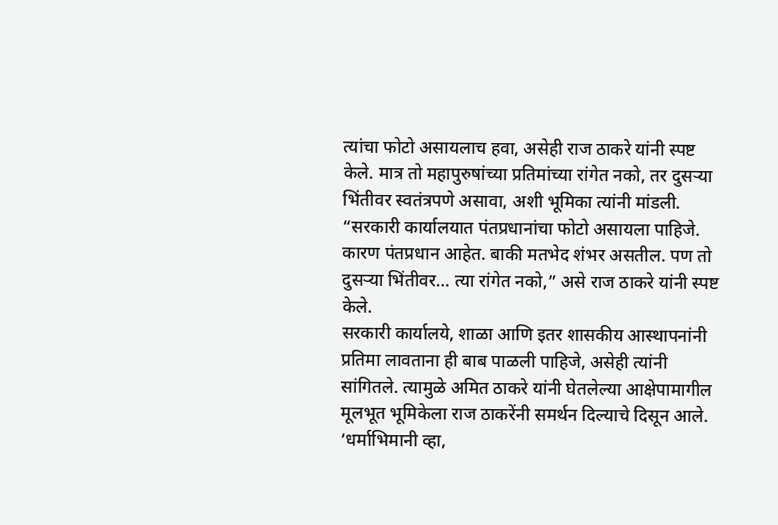त्यांचा फोटो असायलाच हवा, असेही राज ठाकरे यांनी स्पष्ट केले. मात्र तो महापुरुषांच्या प्रतिमांच्या रांगेत नको, तर दुसऱ्या भिंतीवर स्वतंत्रपणे असावा, अशी भूमिका त्यांनी मांडली.
“सरकारी कार्यालयात पंतप्रधानांचा फोटो असायला पाहिजे. कारण पंतप्रधान आहेत. बाकी मतभेद शंभर असतील. पण तो दुसऱ्या भिंतीवर… त्या रांगेत नको,” असे राज ठाकरे यांनी स्पष्ट केले.
सरकारी कार्यालये, शाळा आणि इतर शासकीय आस्थापनांनी प्रतिमा लावताना ही बाब पाळली पाहिजे, असेही त्यांनी सांगितले. त्यामुळे अमित ठाकरे यांनी घेतलेल्या आक्षेपामागील मूलभूत भूमिकेला राज ठाकरेंनी समर्थन दिल्याचे दिसून आले.
‘धर्माभिमानी व्हा,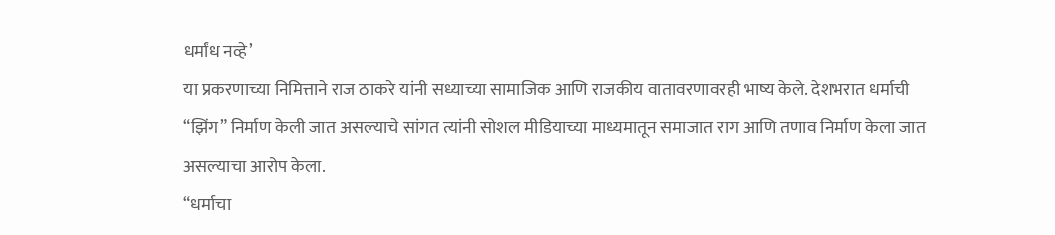धर्मांध नव्हे’
या प्रकरणाच्या निमित्ताने राज ठाकरे यांनी सध्याच्या सामाजिक आणि राजकीय वातावरणावरही भाष्य केले. देशभरात धर्माची “झिंग” निर्माण केली जात असल्याचे सांगत त्यांनी सोशल मीडियाच्या माध्यमातून समाजात राग आणि तणाव निर्माण केला जात असल्याचा आरोप केला.
“धर्माचा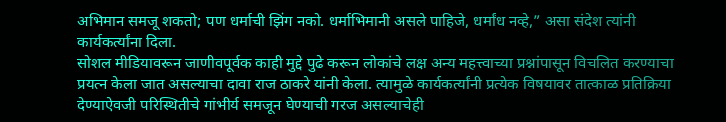अभिमान समजू शकतो; पण धर्माची झिंग नको. धर्माभिमानी असले पाहिजे, धर्मांध नव्हे,” असा संदेश त्यांनी कार्यकर्त्यांना दिला.
सोशल मीडियावरून जाणीवपूर्वक काही मुद्दे पुढे करून लोकांचे लक्ष अन्य महत्त्वाच्या प्रश्नांपासून विचलित करण्याचा प्रयत्न केला जात असल्याचा दावा राज ठाकरे यांनी केला. त्यामुळे कार्यकर्त्यांनी प्रत्येक विषयावर तात्काळ प्रतिक्रिया देण्याऐवजी परिस्थितीचे गांभीर्य समजून घेण्याची गरज असल्याचेही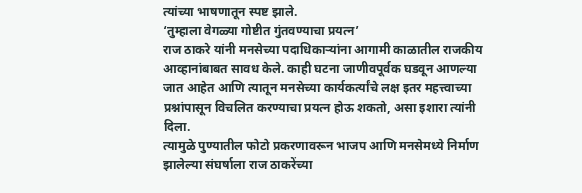त्यांच्या भाषणातून स्पष्ट झाले.
‘तुम्हाला वेगळ्या गोष्टीत गुंतवण्याचा प्रयत्न’
राज ठाकरे यांनी मनसेच्या पदाधिकाऱ्यांना आगामी काळातील राजकीय आव्हानांबाबत सावध केले. काही घटना जाणीवपूर्वक घडवून आणल्या जात आहेत आणि त्यातून मनसेच्या कार्यकर्त्यांचे लक्ष इतर महत्त्वाच्या प्रश्नांपासून विचलित करण्याचा प्रयत्न होऊ शकतो, असा इशारा त्यांनी दिला.
त्यामुळे पुण्यातील फोटो प्रकरणावरून भाजप आणि मनसेमध्ये निर्माण झालेल्या संघर्षाला राज ठाकरेंच्या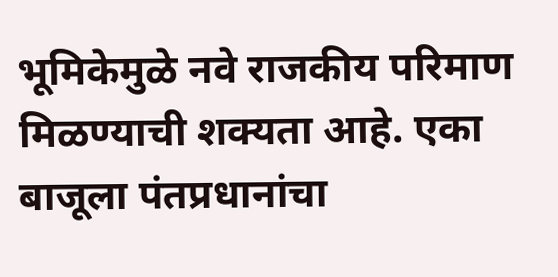भूमिकेमुळे नवे राजकीय परिमाण मिळण्याची शक्यता आहे. एका बाजूला पंतप्रधानांचा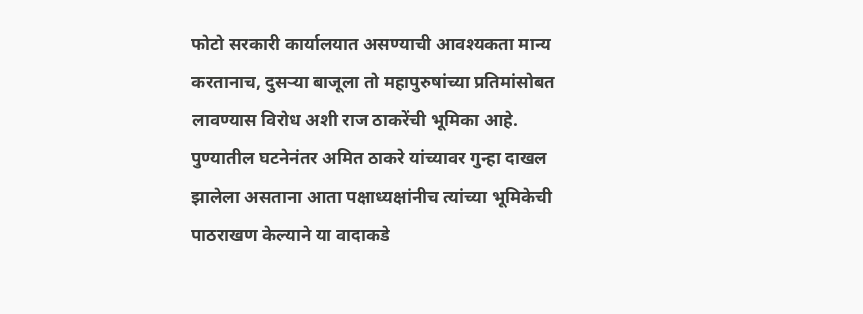फोटो सरकारी कार्यालयात असण्याची आवश्यकता मान्य करतानाच, दुसऱ्या बाजूला तो महापुरुषांच्या प्रतिमांसोबत लावण्यास विरोध अशी राज ठाकरेंची भूमिका आहे.
पुण्यातील घटनेनंतर अमित ठाकरे यांच्यावर गुन्हा दाखल झालेला असताना आता पक्षाध्यक्षांनीच त्यांच्या भूमिकेची पाठराखण केल्याने या वादाकडे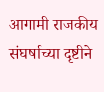आगामी राजकीय संघर्षाच्या दृष्टीने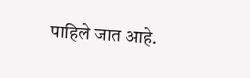पाहिले जात आहे.